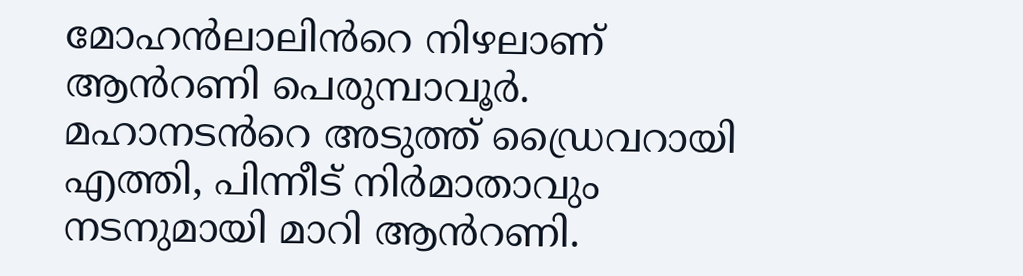മോഹൻലാലിൻറെ നിഴലാണ് ആൻറണി പെരുമ്പാവൂർ. മഹാനടൻറെ അടുത്ത് ഡ്രൈവറായി എത്തി, പിന്നീട് നിർമാതാവും നടനുമായി മാറി ആൻറണി.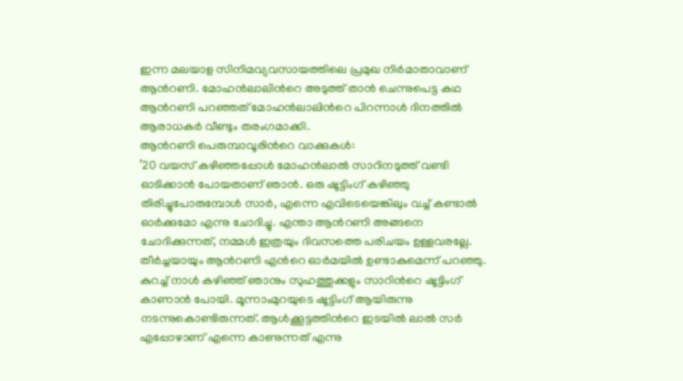ഇന്ന മലയാള സിനിമവ്യവസായത്തിലെ പ്രമുഖ നിർമാതാവാണ് ആൻറണി. മോഹൻലാലിൻറെ അടുത്ത് താൻ ചെന്നുപെട്ട കഥ ആൻറണി പറഞ്ഞത് മോഹൻലാലിൻറെ പിറന്നാൾ ദിനത്തിൽ ആരാധകർ വീണ്ടും തരംഗമാക്കി.
ആൻറണി പെരുമ്പാവൂരിൻറെ വാക്കുകൾ:
’20 വയസ് കഴിഞ്ഞപ്പോൾ മോഹൻലാൽ സാറിനടുത്ത് വണ്ടി ഓടിക്കാൻ പോയതാണ് ഞാൻ. ഒരു ഷൂട്ടിംഗ് കഴിഞ്ഞു തിരിച്ചുപോരുമ്പോൾ സാർ, എന്നെ എവിടെയെങ്കിലും വച്ച് കണ്ടാൽ ഓർക്കുമോ എന്നു ചോദിച്ചു. എന്താ ആൻറണി അങ്ങനെ ചോദിക്കുന്നത്, നമ്മൾ ഇത്രയും ദിവസത്തെ പരിചയം ഉള്ളവരല്ലേ. തീർച്ചയായും ആൻറണി എൻറെ ഓർമയിൽ ഉണ്ടാകുമെന്ന് പറഞ്ഞു.
കുറച്ച് നാൾ കഴിഞ്ഞ് ഞാനും സുഹത്തുക്കളും സാറിൻറെ ഷൂട്ടിംഗ് കാണാൻ പോയി. മൂന്നാംമുറയുടെ ഷൂട്ടിംഗ് ആയിരുന്നു നടന്നുകൊണ്ടിരുന്നത്. ആൾക്കൂട്ടത്തിൻറെ ഇടയിൽ ലാൽ സർ എപ്പോഴാണ് എന്നെ കാണുന്നത് എന്നു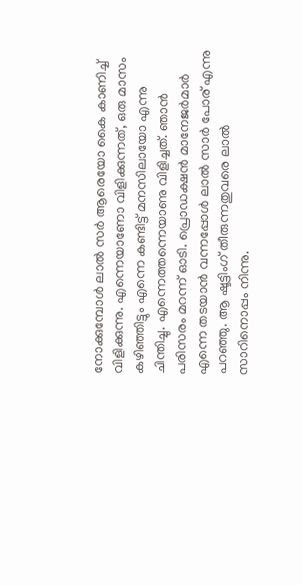നോക്കുമ്പോൾ ലാൽ സർ ആരെയോ കൈ കാണിച്ച് വിളിക്കുന്നു. എന്നെയാണോ വിളിക്കുന്നത്, ഒരു മാസം കഴിഞ്ഞിട്ടും എന്നെ കണ്ടിട്ട് മനസിലായോ എന്നു ചിന്തിച്ചു. എന്നെത്തന്നെയാണു വിളിച്ചത്. ഞാൻ പരിസരം മറന്ന് ഓടി. പ്രൊഡക്ഷൻ മാനേജർമാർ എന്നെ തടയാൻ വന്നപ്പോൾ ലാൽ സാർ പോര് എന്നു പറഞ്ഞു. ആ ഷൂട്ടിംഗ് തീരുന്നതുവരെ ലാൽ സാറിനൊപ്പം നിന്നു.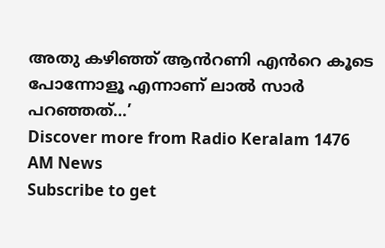അതു കഴിഞ്ഞ് ആൻറണി എൻറെ കൂടെ പോന്നോളൂ എന്നാണ് ലാൽ സാർ പറഞ്ഞത്…’
Discover more from Radio Keralam 1476 AM News
Subscribe to get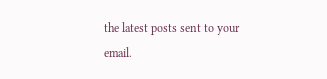the latest posts sent to your email.